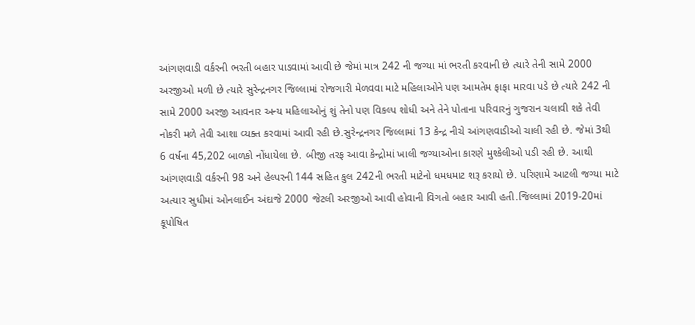આંગણવાડી વર્કરની ભરતી બહાર પાડવામાં આવી છે જેમાં માત્ર 242 ની જગ્યા માં ભરતી કરવાની છે ત્યારે તેની સામે 2000 અરજીઓ મળી છે ત્યારે સુરેન્દ્રનગર જિલ્લામાં રોજગારી મેળવવા માટે મહિલાઓને પણ આમતેમ ફાફા મારવા પડે છે ત્યારે 242 ની સામે 2000 અરજી આવનાર અન્ય મહિલાઓનું શું તેનો પણ વિકલ્પ શોધી અને તેને પોતાના પરિવારનું ગુજરાન ચલાવી શકે તેવી નોકરી મળે તેવી આશા વ્યક્ત કરવામાં આવી રહી છે.સુરેન્દ્રનગર જિલ્લામાં 13 કેન્દ્ર નીચે આંગણવાડીઓ ચાલી રહી છે. જેમાં 3થી 6 વર્ષના 45,202 બાળકો નોંધાયેલા છે. બીજી તરફ આવા કેન્દ્રોમાં ખાલી જગ્યાઓના કારણે મુશ્કેલીઓ પડી રહી છે. આથી આંગણવાડી વર્કરની 98 અને હેલ્પરની 144 સહિત કુલ 242ની ભરતી માટેનો ધમધમાટ શરૂ કરાયો છે. પરિણામે આટલી જગ્યા માટે અત્યાર સુધીમાં ઓનલાઈન અંદાજે 2000 જેટલી અરજીઓ આવી હોવાની વિગતો બહાર આવી હતી.જિલ્લામાં 2019-20માં કૂપોષિત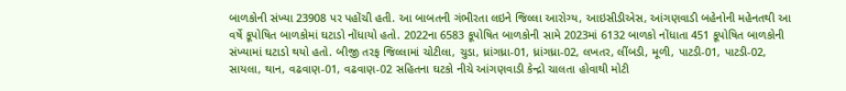બાળકોની સંખ્યા 23908 પર પહોંચી હતી. આ બાબતની ગંભીરતા લઇને જિલ્લા આરોગ્ય, આઇસીડીએસ, આંગણવાડી બહેનોની મહેનતથી આ વર્ષે કૂપોષિત બાળકોમાં ઘટાડો નોંધાયો હતો. 2022ના 6583 કૂપોષિત બાળકોની સામે 2023માં 6132 બાળકો નોંધાતા 451 કૂપોષિત બાળકોની સંખ્યામાં ઘટાડો થયો હતો. બીજી તરફ જિલ્લામાં ચોટીલા, ચુડા, ધ્રાંગધ્રા-01, ધ્રાંગધ્રા-02, લખતર, લીંબડી, મૂળી, પાટડી-01, પાટડી-02, સાયલા, થાન, વઢવાણ-01, વઢવાણ-02 સહિતના ઘટકો નીચે આંગણવાડી કેન્દ્રો ચાલતા હોવાથી મોટી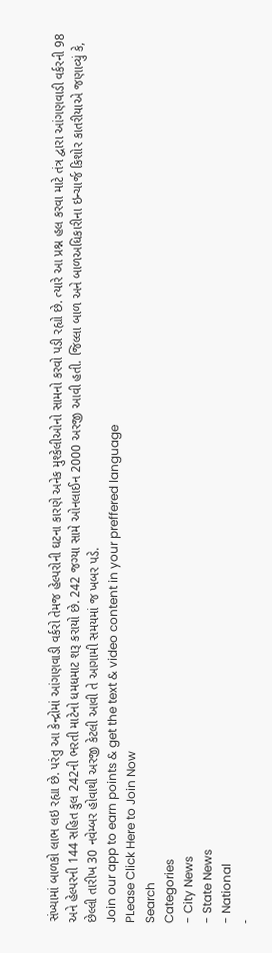સંખ્યામાં બાળકો લાભ લઇ રહ્યા છે. પરંતુ આ કેન્દ્રોમાં આંગણવાડી વર્કરો તેમજ હેલ્પરોની ઘટના કારણે અનેક મુશ્કેલીઓનો સામનો કરવો પડી રહ્યો છે. ત્યારે આ પ્રશ્ન હલ કરવા માટે તંત્ર દ્વારા આંગણવાડી વર્કરની 98 અને હેલ્પરની 144 સહિત કુલ 242ની ભરતી માટેનો ધમધમાટ શરૂ કરાયો છે. 242 જગ્યા સામે ઓનલાઈન 2000 અરજી આવી હતી. જિલ્લા બાળ અને બાળઅધિકારીના ઇન્ચાર્જ કિશોર કાતરીયાએ જણાવ્યું કે, છેલ્લી તારીખ 30 નવેમ્બર હોવાથી અરજી કેટલી આવી તે આગામી સમયમાં જ ખબર પડે.
Join our app to earn points & get the text & video content in your preffered language
PLease Click Here to Join Now
Search
Categories
- City News
- State News
- National
-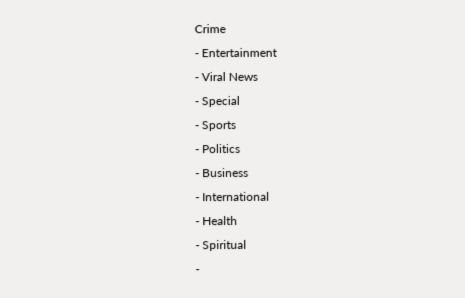Crime
- Entertainment
- Viral News
- Special
- Sports
- Politics
- Business
- International
- Health
- Spiritual
-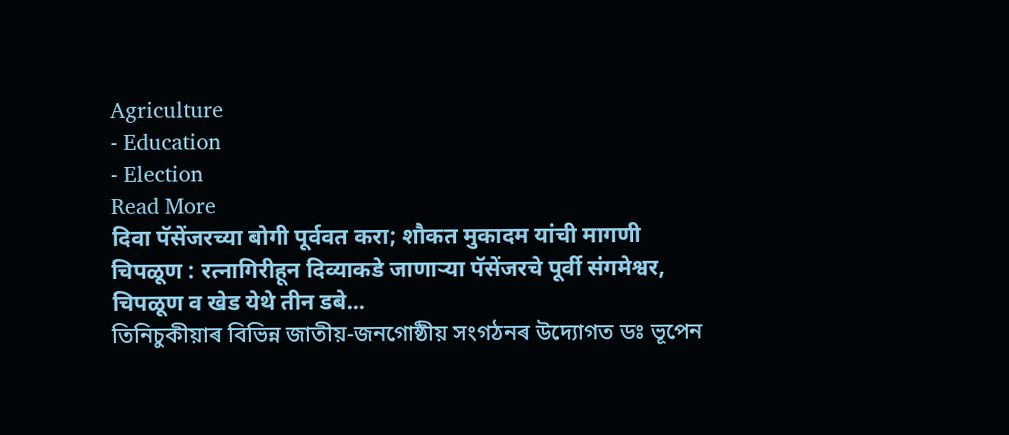Agriculture
- Education
- Election
Read More
दिवा पॅसेंजरच्या बोगी पूर्ववत करा; शौकत मुकादम यांची मागणी
चिपळूण : रत्नागिरीहून दिव्याकडे जाणाऱ्या पॅसेंजरचे पूर्वी संगमेश्वर, चिपळूण व खेड येथे तीन डबे...
তিনিচুকীয়াৰ বিভিন্ন জাতীয়-জনগোষ্ঠীয় সংগঠনৰ উদ্যোগত ডঃ ভূপেন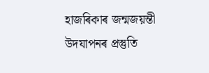হাজৰিকাৰ জন্মজয়ন্তী উদযাপনৰ প্ৰস্তুতি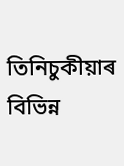তিনিচুকীয়াৰ বিভিন্ন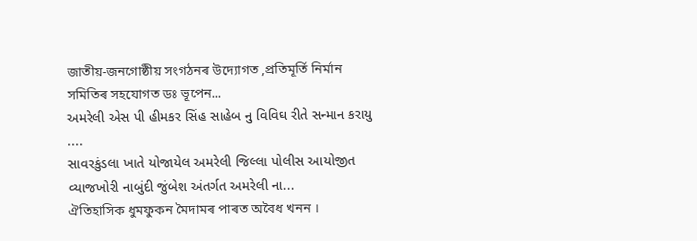জাতীয়-জনগোষ্ঠীয় সংগঠনৰ উদ্যোগত ,প্ৰতিমূৰ্তি নিৰ্মান সমিতিৰ সহযোগত ডঃ ভূপেন...
અમરેલી એસ પી હીમકર સિંહ સાહેબ નુ વિવિઘ રીતે સન્માન કરાયુ ....
સાવરકુંડલા ખાતે યોજાયેલ અમરેલી જિલ્લા પોલીસ આયોજીત વ્યાજખોરી નાબુંદી જુંબેશ અંતર્ગત અમરેલી ના...
ঐতিহাসিক ধুমফুকন মৈদামৰ পাৰত অবৈধ খনন ।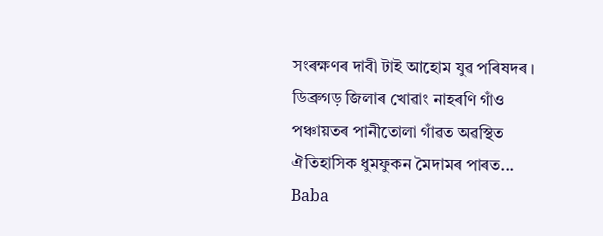সংৰক্ষণৰ দাবী টাই আহোম যুৱ পৰিষদৰ ।
ডিব্ৰুগড় জিলাৰ খোৱাং নাহৰণি গাঁও পঞ্চায়তৰ পানীতোলা গাঁৱত অৱস্থিত ঐতিহাসিক ধুমফুকন মৈদামৰ পাৰত...
Baba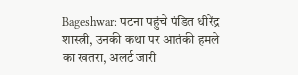Bageshwar: पटना पहुंचे पंडित धीरेंद्र शास्त्री, उनकी कथा पर आतंकी हमले का खतरा, अलर्ट जारी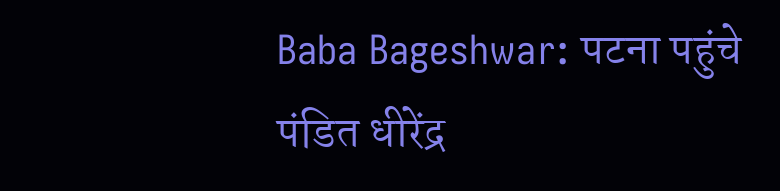Baba Bageshwar: पटना पहुंचे पंडित धीरेंद्र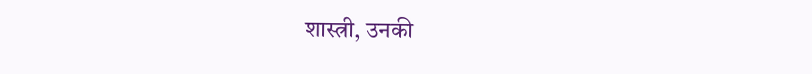शास्त्री, उनकी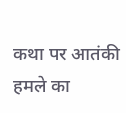कथा पर आतंकी हमले का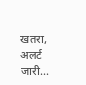खतरा, अलर्ट जारी...